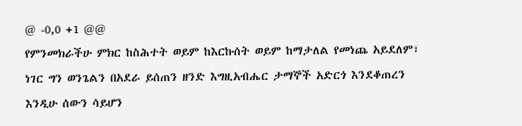@ -0,0 +1 @@
የምንመክራችሁ ምክር ከስሕተት ወይም ከእርኩሰት ወይም ከማታለል የመነጨ አይደለም፣ ነገር ግን ወንጌልን በአደራ ይሰጠን ዘንድ እግዚአብሔር ታማኞች አድርጎ እንደቆጠረን እንዲሁ ሰውን ሳይሆን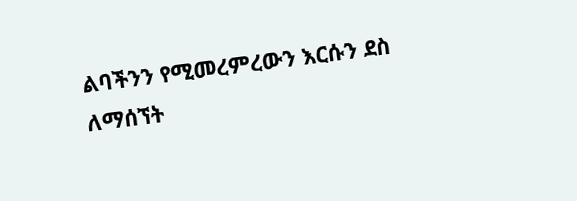ልባችንን የሚመረምረውን እርሱን ደስ ለማሰኘት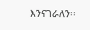እንናገራለን፡፡